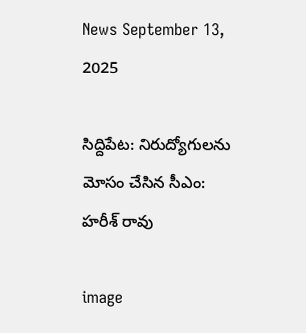News September 13, 2025

సిద్దిపేట: నిరుద్యోగులను మోసం చేసిన సీఎం: హరీశ్ రావు

image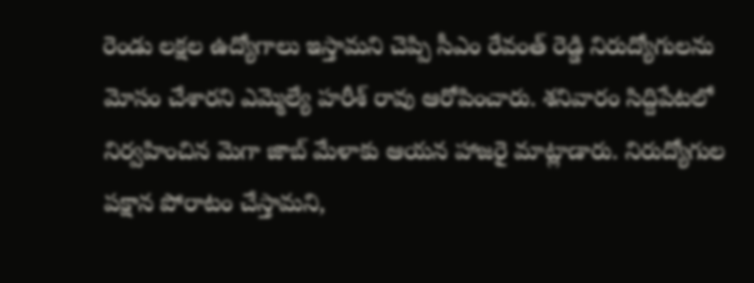రెండు లక్షల ఉద్యోగాలు ఇస్తామని చెప్పి సీఎం రేవంత్ రెడ్డి నిరుద్యోగులను మోసం చేశారని ఎమ్మెల్యే హరీశ్ రావు ఆరోపించారు. శనివారం సిద్దిపేటలో నిర్వహించిన మెగా జాబ్ మేళాకు ఆయన హాజరై మాట్లాడారు. నిరుద్యోగుల పక్షాన పోరాటం చేస్తామని,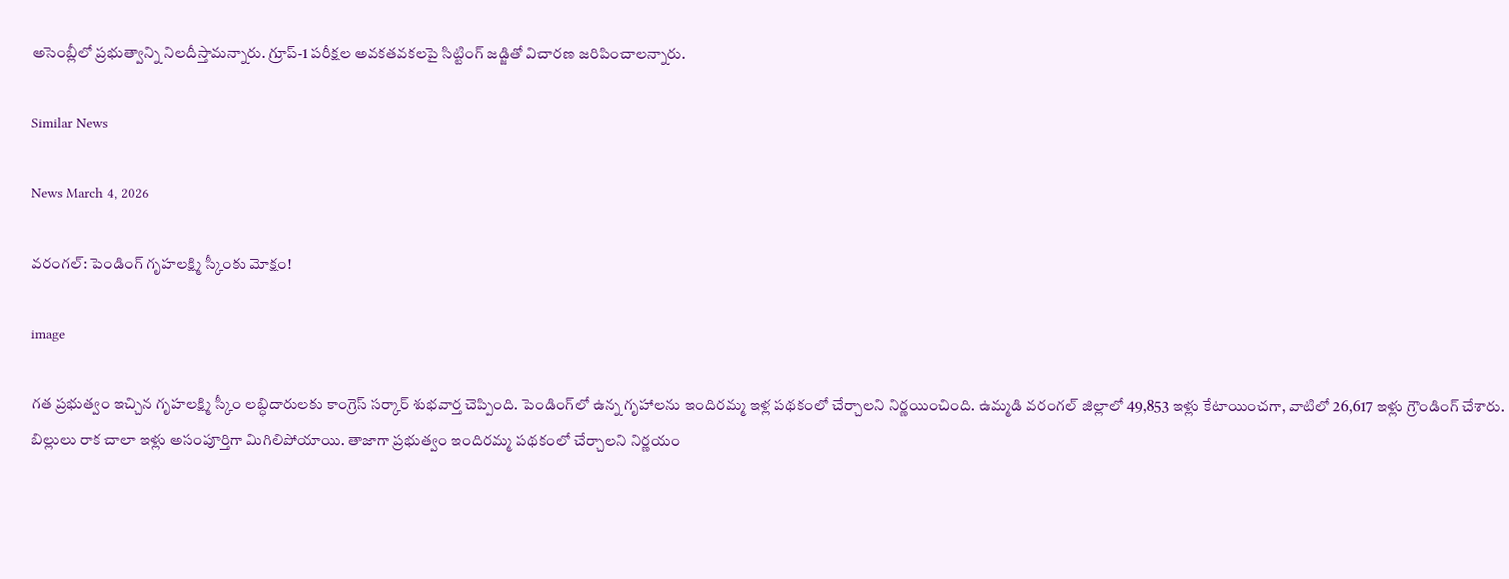అసెంబ్లీలో ప్రభుత్వాన్ని నిలదీస్తామన్నారు. గ్రూప్-1 పరీక్షల అవకతవకలపై సిట్టింగ్ జడ్జితో విచారణ జరిపించాలన్నారు.

Similar News

News March 4, 2026

వరంగల్: పెండింగ్ గృహలక్ష్మి స్కీంకు మోక్షం!

image

గత ప్రభుత్వం ఇచ్చిన గృహలక్ష్మి స్కీం లబ్ధిదారులకు కాంగ్రెస్ సర్కార్ శుభవార్త చెప్పింది. పెండింగ్‌లో ఉన్న గృహాలను ఇందిరమ్మ ఇళ్ల పథకంలో చేర్చాలని నిర్ణయించింది. ఉమ్మడి వరంగల్ జిల్లాలో 49,853 ఇళ్లు కేటాయించగా, వాటిలో 26,617 ఇళ్లు గ్రౌండింగ్ చేశారు. బిల్లులు రాక చాలా ఇళ్లు అసంపూర్తిగా మిగిలిపోయాయి. తాజాగా ప్రభుత్వం ఇందిరమ్మ పథకంలో చేర్చాలని నిర్ణయం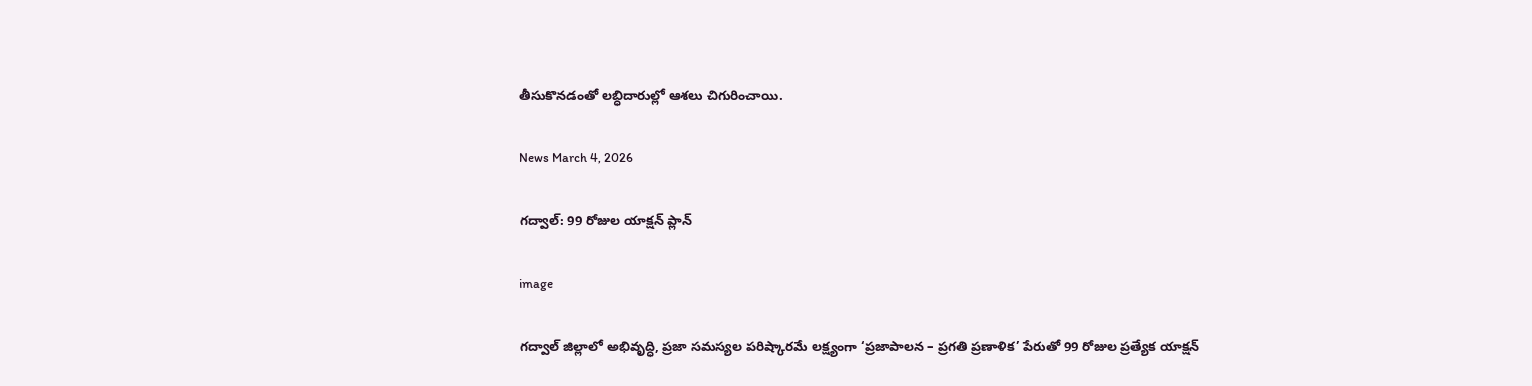తీసుకొనడంతో లబ్ధిదారుల్లో ఆశలు చిగురించాయి.

News March 4, 2026

గద్వాల్: 99 రోజుల యాక్షన్ ప్లాన్

image

గద్వాల్ జిల్లాలో అభివృద్ధి, ప్రజా సమస్యల పరిష్కారమే లక్ష్యంగా ‘ప్రజాపాలన – ప్రగతి ప్రణాళిక’ పేరుతో 99 రోజుల ప్రత్యేక యాక్షన్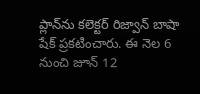ప్లాన్‌ను కలెక్టర్ రిజ్వాన్ బాషా షేక్ ప్రకటించారు. ఈ నెల 6 నుంచి జూన్ 12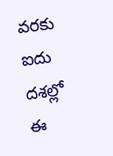వరకు ఐదు దశల్లో ఈ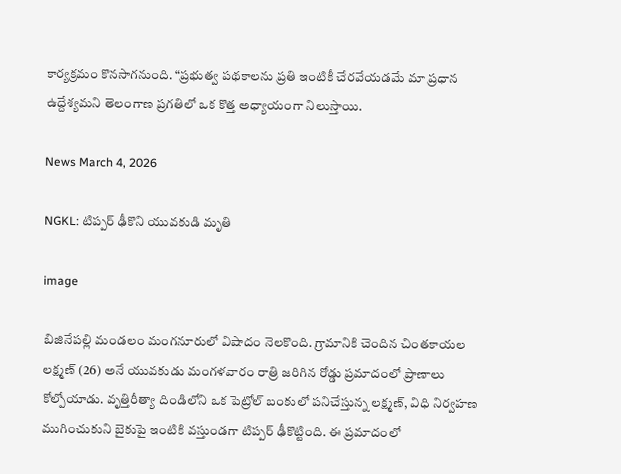కార్యక్రమం కొనసాగనుంది. “ప్రభుత్వ పథకాలను ప్రతి ఇంటికీ చేరవేయడమే మా ప్రధాన ఉద్దేశ్యమని తెలంగాణ ప్రగతిలో ఒక కొత్త అధ్యాయంగా నిలుస్తాయి.

News March 4, 2026

NGKL: టిప్పర్ ఢీకొని యువకుడి మృతి

image

బిజినేపల్లి మండలం మంగనూరులో విషాదం నెలకొంది. గ్రామానికి చెందిన చింతకాయల లక్ష్మణ్ (26) అనే యువకుడు మంగళవారం రాత్రి జరిగిన రోడ్డు ప్రమాదంలో ప్రాణాలు కోల్పోయాడు. వృత్తిరీత్యా దిండిలోని ఒక పెట్రోల్ బంకులో పనిచేస్తున్న లక్ష్మణ్, విధి నిర్వహణ ముగించుకుని బైకుపై ఇంటికి వస్తుండగా టిప్పర్ ఢీకొట్టింది. ఈ ప్రమాదంలో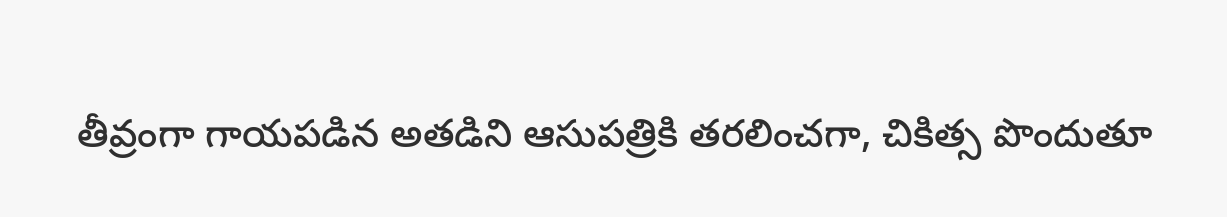తీవ్రంగా గాయపడిన అతడిని ఆసుపత్రికి తరలించగా, చికిత్స పొందుతూ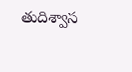తుదిశ్వాస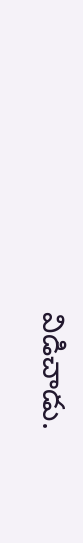విడిచాడు.